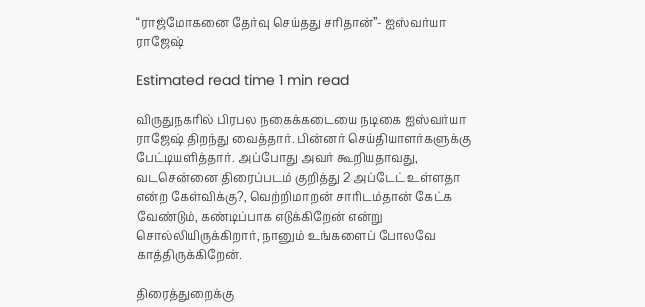“ராஜ்மோகனை தேர்வு செய்தது சரிதான்”- ஐஸ்வர்யா ராஜேஷ்

Estimated read time 1 min read

விருதுநகரில் பிரபல நகைக்கடையை நடிகை ஐஸ்வர்யா ராஜேஷ் திறந்து வைத்தார். பின்னர் செய்தியாளர்களுக்கு பேட்டியளித்தார். அப்போது அவர் கூறியதாவது, வடசென்னை திரைப்படம் குறித்து 2 அப்டேட் உள்ளதா என்ற கேள்விக்கு?, வெற்றிமாறன் சாரிடம்தான் கேட்க வேண்டும், கண்டிப்பாக எடுக்கிறேன் என்று சொல்லியிருக்கிறார், நானும் உங்களைப் போலவே காத்திருக்கிறேன்.

திரைத்துறைக்கு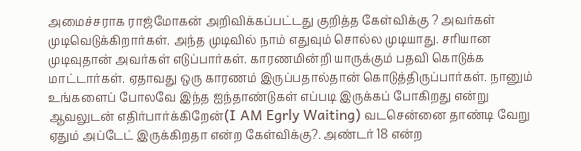அமைச்சராக ராஜ்மோகன் அறிவிக்கப்பட்டது குறித்த கேள்விக்கு ? அவர்கள் முடிவெடுக்கிறார்கள். அந்த முடிவில் நாம் எதுவும் சொல்ல முடியாது. சரியான முடிவுதான் அவர்கள் எடுப்பார்கள். காரணமின்றி யாருக்கும் பதவி கொடுக்க மாட்டார்கள். ஏதாவது ஒரு காரணம் இருப்பதால்தான் கொடுத்திருப்பார்கள். நானும் உங்களைப் போலவே இந்த ஐந்தாண்டுகள் எப்படி இருக்கப் போகிறது என்று ஆவலுடன் எதிர்பார்க்கிறேன்(I AM Egrly Waiting) வடசென்னை தாண்டி வேறு ஏதும் அப்டேட் இருக்கிறதா என்ற கேள்விக்கு?. அண்டர் 18 என்ற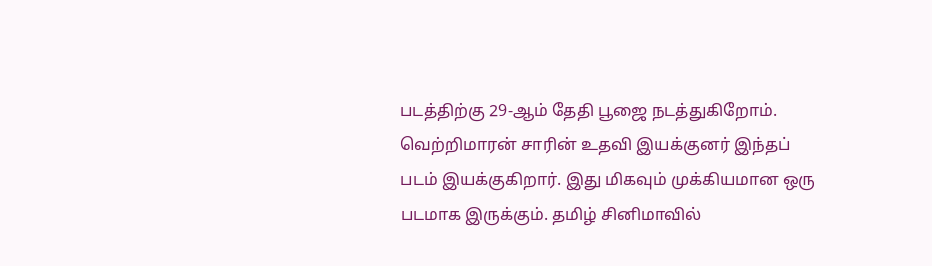படத்திற்கு 29-ஆம் தேதி பூஜை நடத்துகிறோம். வெற்றிமாரன் சாரின் உதவி இயக்குனர் இந்தப் படம் இயக்குகிறார். இது மிகவும் முக்கியமான ஒரு படமாக இருக்கும். தமிழ் சினிமாவில்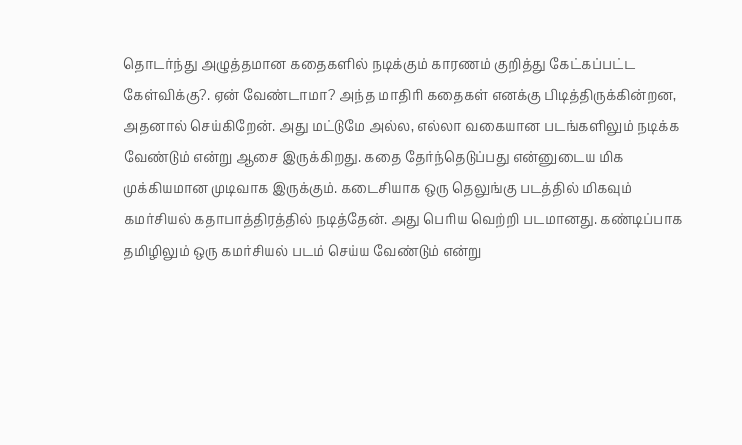தொடர்ந்து அழுத்தமான கதைகளில் நடிக்கும் காரணம் குறித்து கேட்கப்பட்ட கேள்விக்கு?. ஏன் வேண்டாமா? அந்த மாதிரி கதைகள் எனக்கு பிடித்திருக்கின்றன, அதனால் செய்கிறேன். அது மட்டுமே அல்ல, எல்லா வகையான படங்களிலும் நடிக்க வேண்டும் என்று ஆசை இருக்கிறது. கதை தேர்ந்தெடுப்பது என்னுடைய மிக முக்கியமான முடிவாக இருக்கும். கடைசியாக ஒரு தெலுங்கு படத்தில் மிகவும் கமர்சியல் கதாபாத்திரத்தில் நடித்தேன். அது பெரிய வெற்றி படமானது. கண்டிப்பாக தமிழிலும் ஒரு கமர்சியல் படம் செய்ய வேண்டும் என்று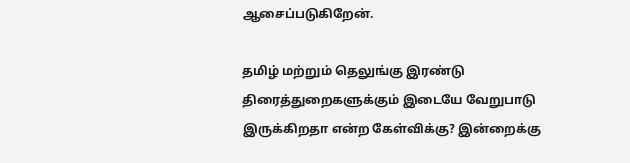ஆசைப்படுகிறேன்.

தமிழ் மற்றும் தெலுங்கு இரண்டு திரைத்துறைகளுக்கும் இடையே வேறுபாடு இருக்கிறதா என்ற கேள்விக்கு? இன்றைக்கு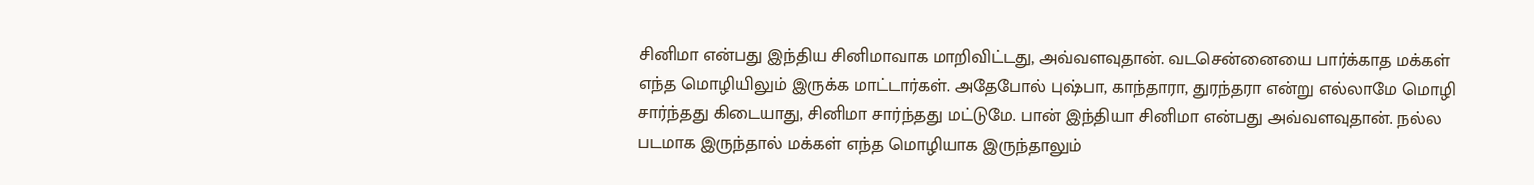சினிமா என்பது இந்திய சினிமாவாக மாறிவிட்டது, அவ்வளவுதான். வடசென்னையை பார்க்காத மக்கள் எந்த மொழியிலும் இருக்க மாட்டார்கள். அதேபோல் புஷ்பா, காந்தாரா, துரந்தரா என்று எல்லாமே மொழி சார்ந்தது கிடையாது, சினிமா சார்ந்தது மட்டுமே. பான் இந்தியா சினிமா என்பது அவ்வளவுதான். நல்ல படமாக இருந்தால் மக்கள் எந்த மொழியாக இருந்தாலும்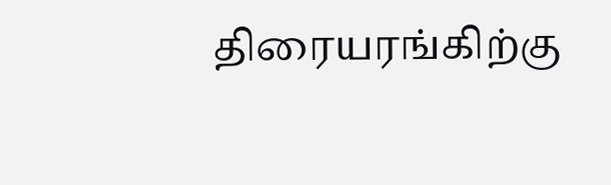திரையரங்கிற்கு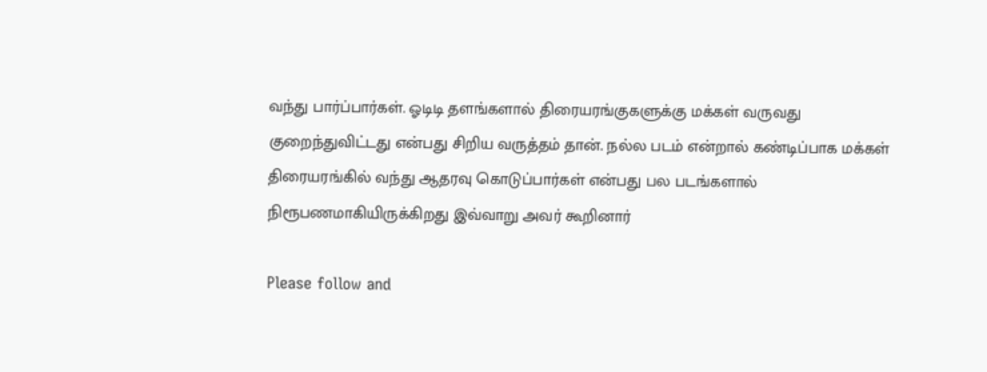வந்து பார்ப்பார்கள். ஓடிடி தளங்களால் திரையரங்குகளுக்கு மக்கள் வருவது குறைந்துவிட்டது என்பது சிறிய வருத்தம் தான். நல்ல படம் என்றால் கண்டிப்பாக மக்கள் திரையரங்கில் வந்து ஆதரவு கொடுப்பார்கள் என்பது பல படங்களால் நிரூபணமாகியிருக்கிறது இவ்வாறு அவர் கூறினார்

Please follow and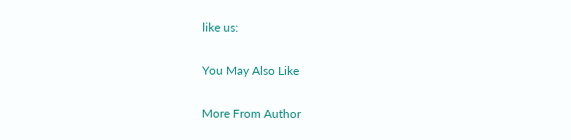like us:

You May Also Like

More From Author